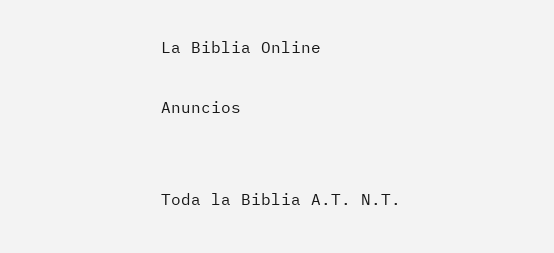La Biblia Online

Anuncios


Toda la Biblia A.T. N.T.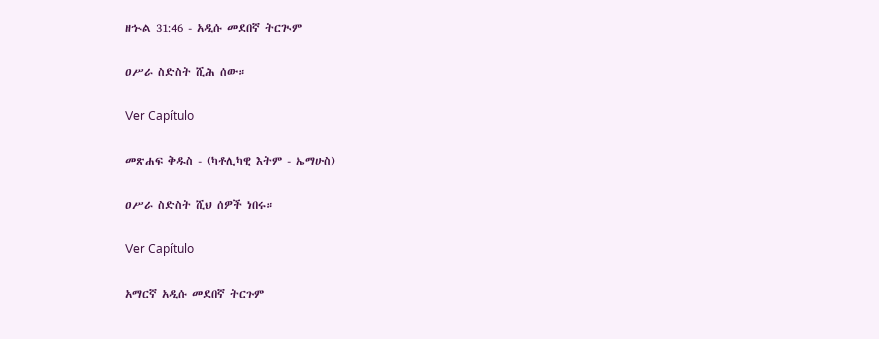ዘኍል 31:46 - አዲሱ መደበኛ ትርጒም

ዐሥራ ስድስት ሺሕ ሰው።

Ver Capítulo

መጽሐፍ ቅዱስ - (ካቶሊካዊ እትም - ኤማሁስ)

ዐሥራ ስድስት ሺህ ሰዎች ነበሩ።

Ver Capítulo

አማርኛ አዲሱ መደበኛ ትርጉም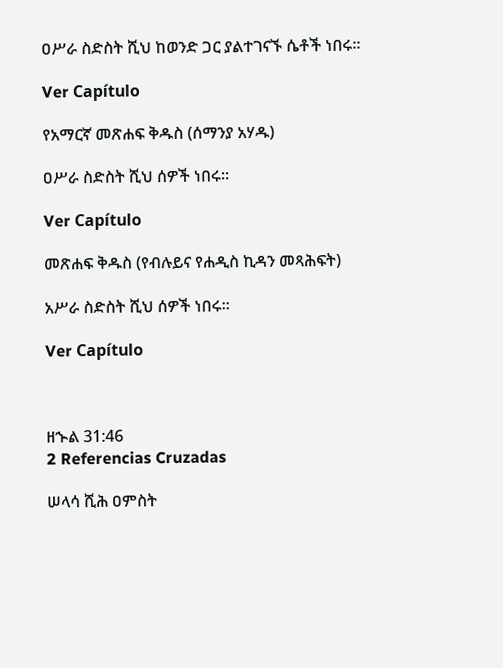ዐሥራ ስድስት ሺህ ከወንድ ጋር ያልተገናኙ ሴቶች ነበሩ።

Ver Capítulo

የአማርኛ መጽሐፍ ቅዱስ (ሰማንያ አሃዱ)

ዐሥራ ስድስት ሺህ ሰዎች ነበሩ።

Ver Capítulo

መጽሐፍ ቅዱስ (የብሉይና የሐዲስ ኪዳን መጻሕፍት)

አሥራ ስድስት ሺህ ሰዎች ነበሩ።

Ver Capítulo



ዘኍል 31:46
2 Referencias Cruzadas

ሠላሳ ሺሕ ዐምስት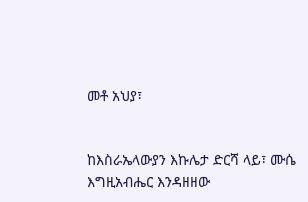መቶ አህያ፣


ከእስራኤላውያን እኩሌታ ድርሻ ላይ፣ ሙሴ እግዚአብሔር እንዳዘዘው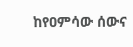ከየዐምሳው ሰውና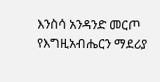እንስሳ አንዳንድ መርጦ የእግዚአብሔርን ማደሪያ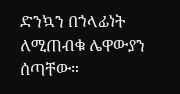ድንኳን በኀላፊነት ለሚጠብቁ ሌዋውያን ሰጣቸው።